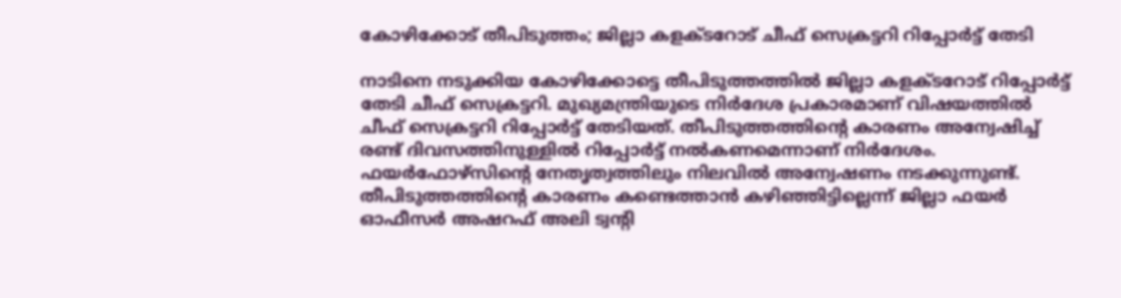കോഴിക്കോട് തീപിടുത്തം; ജില്ലാ കളക്ടറോട് ചീഫ് സെക്രട്ടറി റിപ്പോര്‍ട്ട് തേടി

നാടിനെ നടുക്കിയ കോഴിക്കോട്ടെ തീപിടുത്തത്തില്‍ ജില്ലാ കളക്ടറോട് റിപ്പോര്‍ട്ട് തേടി ചീഫ് സെക്രട്ടറി. മുഖ്യമന്ത്രിയുടെ നിര്‍ദേശ പ്രകാരമാണ് വിഷയത്തില്‍ ചീഫ് സെക്രട്ടറി റിപ്പോര്‍ട്ട് തേടിയത്. തീപിടുത്തത്തിന്റെ കാരണം അന്വേഷിച്ച് രണ്ട് ദിവസത്തിനുള്ളില്‍ റിപ്പോര്‍ട്ട് നല്‍കണമെന്നാണ് നിര്‍ദേശം. ഫയര്‍ഫോഴ്‌സിന്റെ നേതൃത്വത്തിലും നിലവില്‍ അന്വേഷണം നടക്കുന്നുണ്ട്. തീപിടുത്തത്തിന്റെ കാരണം കണ്ടെത്താന്‍ കഴിഞ്ഞിട്ടില്ലെന്ന് ജില്ലാ ഫയര്‍ ഓഫീസര്‍ അഷറഫ് അലി ട്വന്റി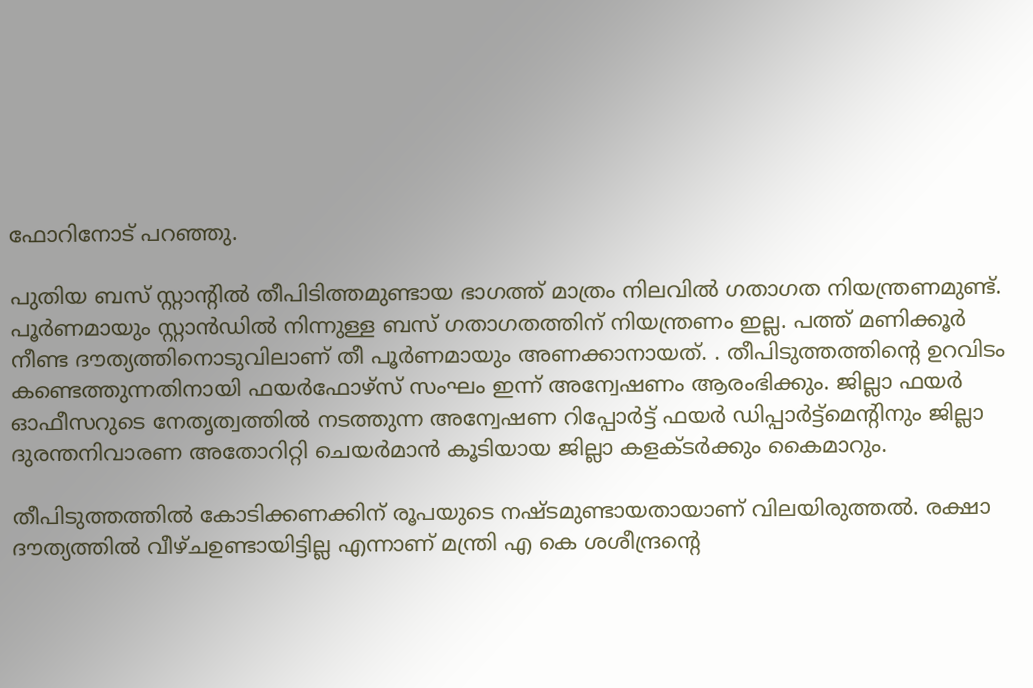ഫോറിനോട് പറഞ്ഞു.

പുതിയ ബസ് സ്റ്റാന്റില്‍ തീപിടിത്തമുണ്ടായ ഭാഗത്ത് മാത്രം നിലവില്‍ ഗതാഗത നിയന്ത്രണമുണ്ട്. പൂര്‍ണമായും സ്റ്റാന്‍ഡില്‍ നിന്നുള്ള ബസ് ഗതാഗതത്തിന് നിയന്ത്രണം ഇല്ല. പത്ത് മണിക്കൂര്‍ നീണ്ട ദൗത്യത്തിനൊടുവിലാണ് തീ പൂര്‍ണമായും അണക്കാനായത്. . തീപിടുത്തത്തിന്റെ ഉറവിടം കണ്ടെത്തുന്നതിനായി ഫയര്‍ഫോഴ്‌സ് സംഘം ഇന്ന് അന്വേഷണം ആരംഭിക്കും. ജില്ലാ ഫയര്‍ ഓഫീസറുടെ നേതൃത്വത്തില്‍ നടത്തുന്ന അന്വേഷണ റിപ്പോര്‍ട്ട് ഫയര്‍ ഡിപ്പാര്‍ട്ട്‌മെന്റിനും ജില്ലാ ദുരന്തനിവാരണ അതോറിറ്റി ചെയര്‍മാന്‍ കൂടിയായ ജില്ലാ കളക്ടര്‍ക്കും കൈമാറും.

തീപിടുത്തത്തില്‍ കോടിക്കണക്കിന് രൂപയുടെ നഷ്ടമുണ്ടായതായാണ് വിലയിരുത്തല്‍. രക്ഷാ ദൗത്യത്തില്‍ വീഴ്ചഉണ്ടായിട്ടില്ല എന്നാണ് മന്ത്രി എ കെ ശശീന്ദ്രന്റെ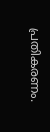പ്രതികരണം.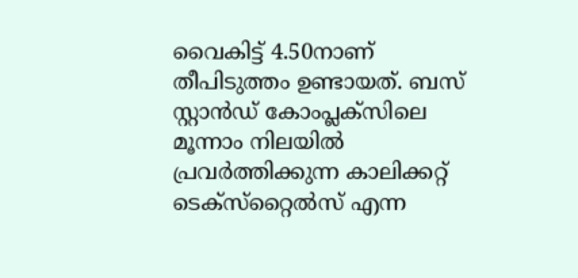വൈകിട്ട് 4.50നാണ് തീപിടുത്തം ഉണ്ടായത്. ബസ് സ്റ്റാന്‍ഡ് കോംപ്ലക്‌സിലെ മൂന്നാം നിലയില്‍ പ്രവര്‍ത്തിക്കുന്ന കാലിക്കറ്റ് ടെക്സ്‌റ്റൈല്‍സ് എന്ന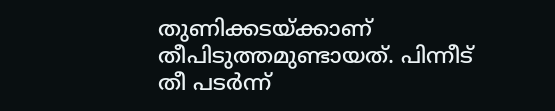തുണിക്കടയ്ക്കാണ് തീപിടുത്തമുണ്ടായത്. പിന്നീട് തീ പടര്‍ന്ന്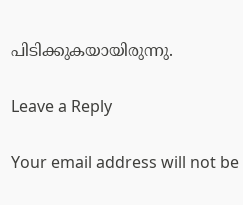പിടിക്കുകയായിരുന്നു.

Leave a Reply

Your email address will not be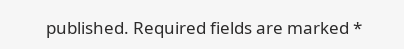published. Required fields are marked *